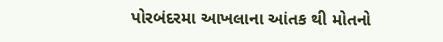પોરબંદરમા આખલાના આંતક થી મોતનો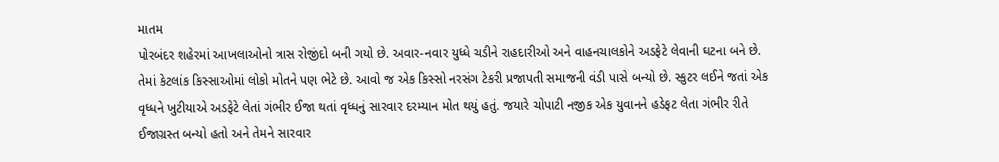માતમ
પોરબંદર શહેરમાં આખલાઓનો ત્રાસ રોજીંદો બની ગયો છે. અવાર-નવાર યુધ્ધે ચડીને રાહદારીઓ અને વાહનચાલકોને અડફેટે લેવાની ઘટના બને છે. તેમાં કેટલાંક કિસ્સાઓમાં લોકો મોતને પણ ભેટે છે. આવો જ એક કિસ્સો નરસંગ ટેકરી પ્રજાપતી સમાજની વંડી પાસે બન્યો છે. સ્કુટર લઈને જતાં એક વૃધ્ધને ખુટીયાએ અડફેટે લેતાં ગંભીર ઈજા થતાં વૃધ્ધનું સારવાર દરમ્યાન મોત થયું હતું. જયારે ચોપાટી નજીક એક યુવાનને હડેફટ લેતા ગંભીર રીતે ઈજાગ્રસ્ત બન્યો હતો અને તેમને સારવાર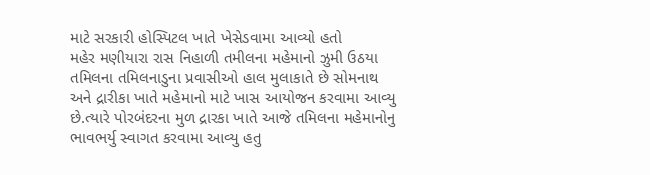માટે સરકારી હોસ્પિટલ ખાતે ખેસેડવામા આવ્યો હતો
મહેર મણીયારા રાસ નિહાળી તમીલના મહેમાનો ઝુમી ઉઠયા
તમિલના તમિલનાડુના પ્રવાસીઓ હાલ મુલાકાતે છે સોમનાથ અને દ્રારીકા ખાતે મહેમાનો માટે ખાસ આયોજન કરવામા આવ્યુ છે.ત્યારે પોરબંદરના મુળ દ્રારકા ખાતે આજે તમિલના મહેમાનોનુ ભાવભર્યુ સ્વાગત કરવામા આવ્યુ હતુ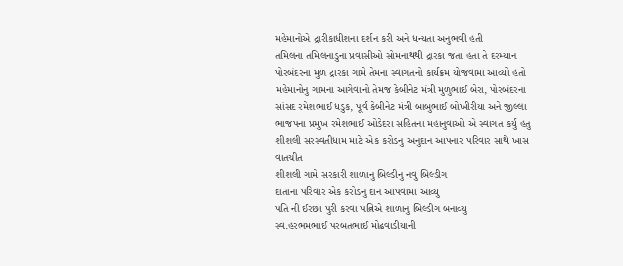મહેમાનોએ દ્રારીકાધીશના દર્શન કરી અને ધન્યતા અનુભવી હતી
તમિલના તમિલનાડુના પ્રવાસીઓ સોમનાથથી દ્રારકા જતા હતા તે દરમ્યાન પોરબંદરના મુળ દ્રારકા ગામે તેમના સ્વાગતનો કાર્યક્રમ યોજવામા આવ્યો હતો મહેમાનોનુ ગામના આગેવાનો તેમજ કેબીનેટ મંત્રી મુળુભાઈ બેરા, પોરબંદરના સાંસદ રમેશભાઈ ધડુક, પૂર્વ કેબીનેટ મંત્રી બાબુભાઈ બોખીરીયા અને જીલ્લા ભાજપના પ્રમુખ રમેશભાઈ ઓડેદરા સહિતના મહાનુવાઓ એ સ્વાગત કર્યુ હતુ
શીશલી સરસ્વતીધામ માટે એક કરોડનુ અનુદાન આપનાર પરિવાર સાથે ખાસ વાતચીત
શીશલી ગામે સરકારી શાળાનુ બિલ્ડીનુ નવુ બિલ્ડીગ
દાતાના પરિવાર એક કરોડનુ દાન આપવામા આવ્યુ
પતિ ની ઈરછા પુરી કરવા પત્નિએ શાળાનુ બિલ્ડીગ બનાવ્યુ
સ્વ.હરભમભાઈ પરબતભાઈ મોઢવાડીયાની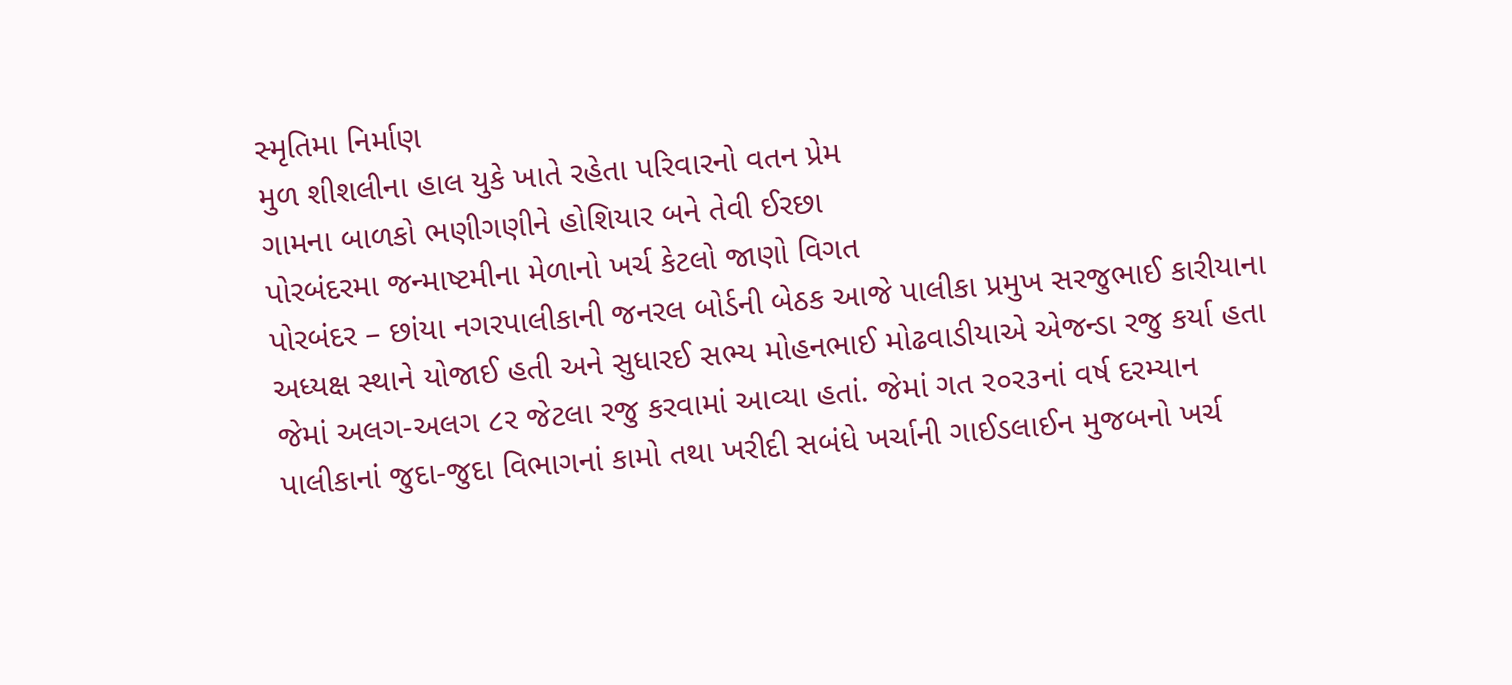સ્મૃતિમા નિર્માણ
મુળ શીશલીના હાલ યુકે ખાતે રહેતા પરિવારનો વતન પ્રેમ
ગામના બાળકો ભણીગણીને હોશિયાર બને તેવી ઈરછા
પોરબંદરમા જન્માષ્ટમીના મેળાનો ખર્ચ કેટલો જાણો વિગત
પોરબંદર – છાંયા નગરપાલીકાની જનરલ બોર્ડની બેઠક આજે પાલીકા પ્રમુખ સરજુભાઈ કારીયાના અધ્યક્ષ સ્થાને યોજાઈ હતી અને સુધારઈ સભ્ય મોહનભાઈ મોઢવાડીયાએ એજન્ડા રજુ કર્યા હતા જેમાં અલગ-અલગ ૮ર જેટલા રજુ કરવામાં આવ્યા હતાં. જેમાં ગત ર૦ર૩નાં વર્ષ દરમ્યાન પાલીકાનાં જુદા-જુદા વિભાગનાં કામો તથા ખરીદી સબંધે ખર્ચાની ગાઈડલાઈન મુજબનો ખર્ચ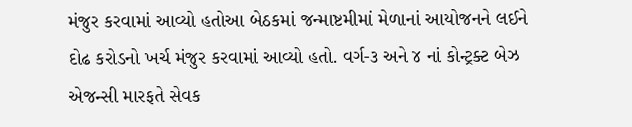મંજુર કરવામાં આવ્યો હતોઆ બેઠકમાં જન્માષ્ટમીમાં મેળાનાં આયોજનને લઈને દોઢ કરોડનો ખર્ચ મંજુર કરવામાં આવ્યો હતો. વર્ગ-૩ અને ૪ નાં કોન્ટ્રક્ટ બેઝ એજન્સી મારફતે સેવક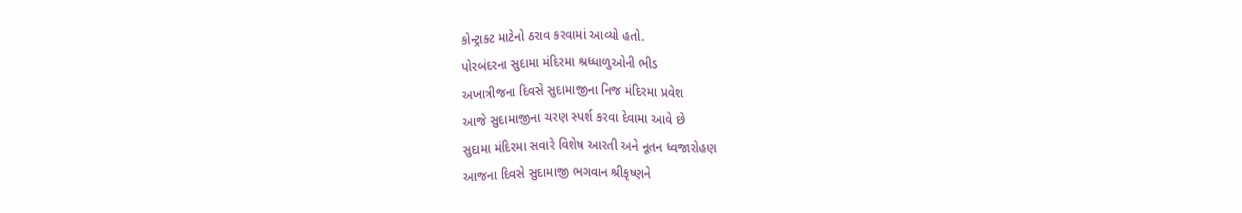કોન્ટ્રાક્ટ માટેનો ઠરાવ કરવામાં આવ્યો હતો.
પોરબંદરના સુદામા મંદિરમા શ્રધ્ધાળુઓની ભીડ
અખાત્રીજના દિવસે સુદામાજીના નિજ મંદિરમા પ્રવેશ
આજે સુદામાજીના ચરણ સ્પર્શ કરવા દેવામા આવે છે
સુદામા મંદિરમા સવારે વિશેષ આરતી અને નૂતન ધ્વજારોહણ
આજના દિવસે સુદામાજી ભગવાન શ્રીકૃષ્ણને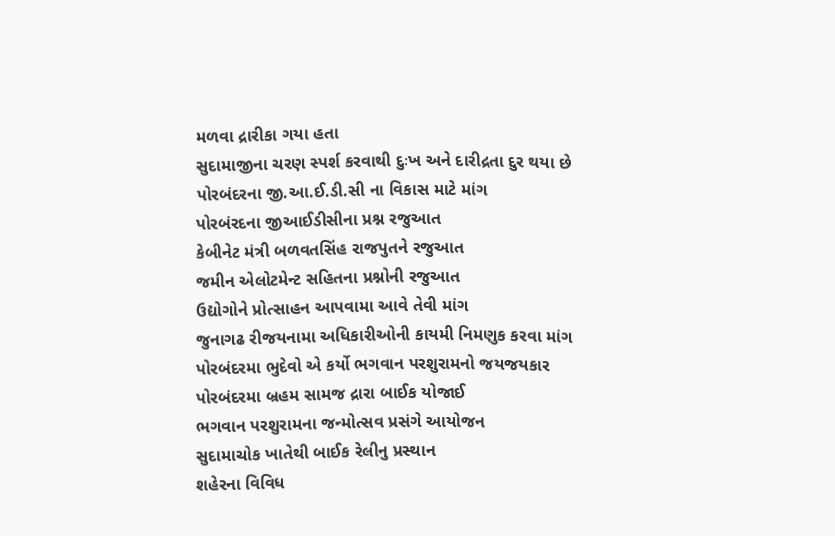મળવા દ્રારીકા ગયા હતા
સુદામાજીના ચરણ સ્પર્શ કરવાથી દુઃખ અને દારીદ્રતા દુર થયા છે
પોરબંદરના જી.આ.ઈ.ડી.સી ના વિકાસ માટે માંગ
પોરબંરદના જીઆઈડીસીના પ્રશ્ન રજુઆત
કેબીનેટ મંત્રી બળવતસિંહ રાજપુતને રજુઆત
જમીન એલોટમેન્ટ સહિતના પ્રશ્નોની રજુઆત
ઉદ્યોગોને પ્રોત્સાહન આપવામા આવે તેવી માંગ
જુનાગઢ રીજયનામા અધિકારીઓની કાયમી નિમણુક કરવા માંગ
પોરબંદરમા ભુદેવો એ કર્યો ભગવાન પરશુરામનો જયજયકાર
પોરબંદરમા બ્રહમ સામજ દ્રારા બાઈક યોજાઈ
ભગવાન પરશુરામના જન્મોત્સવ પ્રસંગે આયોજન
સુદામાચોક ખાતેથી બાઈક રેલીનુ પ્રસ્થાન
શહેરના વિવિધ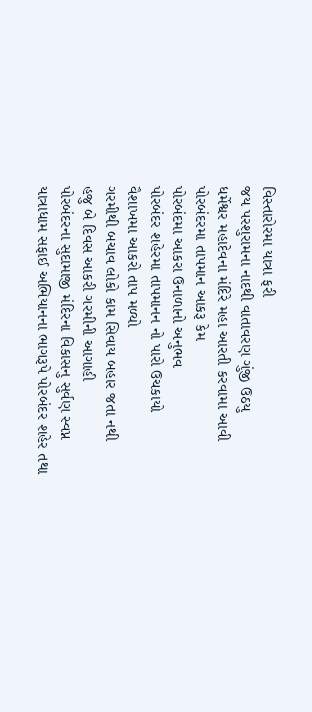વિસ્તારોરમા યાત્રા ફરી
જય પરશુરામના નાદથી વાતાવરણ ગુંજી ઉઠયુ
ધર્મેશ્વર મહાદેવના મંદિરે મહા આરતી કરવામા આવી
પોરબંદરમા તાપમાન આકરૂ કેમ
પોરબંદમા આકરા ઉનાળાનો અનુભવ
પોરબંદર શહેરમા તાપમાનન નો પારો ઉચકાયો
વૈશાખમા આકરો તાપ મળ્યો
ગરમીથી બચાવ લોકો કામ સિવાય બહાર જતા નથી
હજુ બે દિવસ આકરી ગરમીની આગાહી
પોરબંદરના સુદામાજી મંદિરના વિકાસનુ સુર્વણ સ્વપ્ન
યાત્રાધામ સફાઈ અભિયાનના ભાગરૂપે પોરબંદર શહેર તથા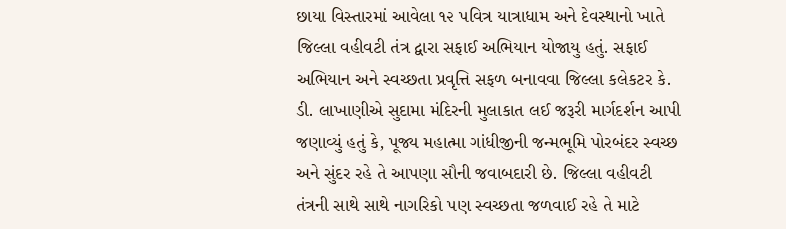છાયા વિસ્તારમાં આવેલા ૧૨ પવિત્ર યાત્રાધામ અને દેવસ્થાનો ખાતે જિલ્લા વહીવટી તંત્ર દ્વારા સફાઈ અભિયાન યોજાયુ હતું. સફાઈ અભિયાન અને સ્વચ્છતા પ્રવૃત્તિ સફળ બનાવવા જિલ્લા કલેકટર કે. ડી. લાખાણીએ સુદામા મંદિરની મુલાકાત લઈ જરૂરી માર્ગદર્શન આપી જણાવ્યું હતું કે, પૂજ્ય મહાત્મા ગાંધીજીની જન્મભૂમિ પોરબંદર સ્વચ્છ અને સુંદર રહે તે આપણા સૌની જવાબદારી છે. જિલ્લા વહીવટી તંત્રની સાથે સાથે નાગરિકો પણ સ્વચ્છતા જળવાઈ રહે તે માટે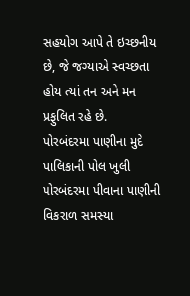સહયોગ આપે તે ઇચ્છનીય છે, જે જગ્યાએ સ્વચ્છતા હોય ત્યાં તન અને મન પ્રફુલિત રહે છે.
પોરબંદરમા પાણીના મુદે પાલિકાની પોલ ખુલી
૫ોરબંદરમા પીવાના પાણીની વિકરાળ સમસ્યા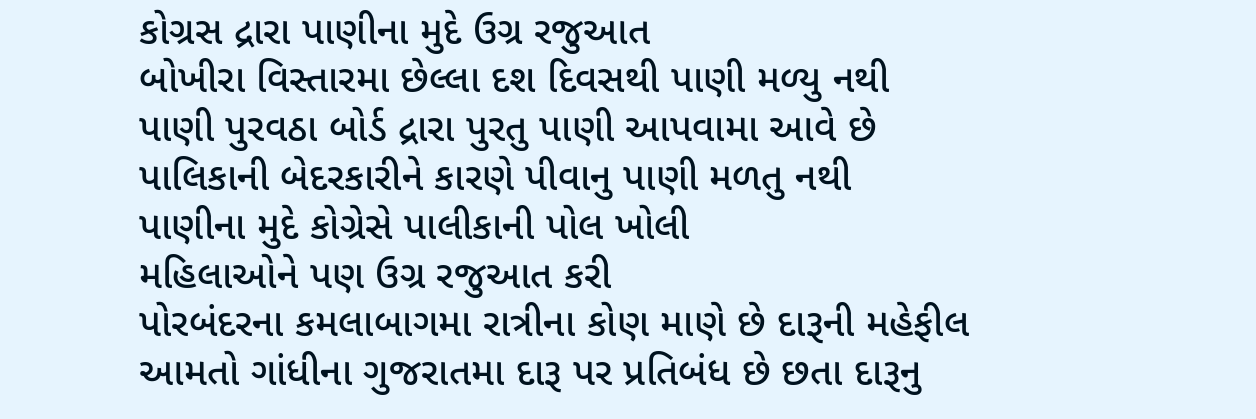કોગ્રસ દ્રારા પાણીના મુદે ઉગ્ર રજુઆત
બોખીરા વિસ્તારમા છેલ્લા દશ દિવસથી પાણી મળ્યુ નથી
પાણી પુરવઠા બોર્ડ દ્રારા પુરતુ પાણી આપવામા આવે છે
પાલિકાની બેદરકારીને કારણે પીવાનુ પાણી મળતુ નથી
પાણીના મુદે કોગ્રેસે પાલીકાની પોલ ખોલી
મહિલાઓને પણ ઉગ્ર રજુઆત કરી
પોરબંદરના કમલાબાગમા રાત્રીના કોણ માણે છે દારૂની મહેફીલ
આમતો ગાંધીના ગુજરાતમા દારૂ પર પ્રતિબંધ છે છતા દારૂનુ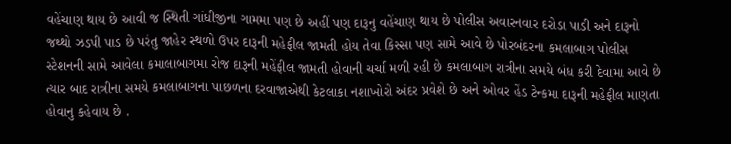વહેંચાણ થાય છે આવી જ સ્થિતી ગાંધીજીના ગામમા પણ છે અહીં પણ દારૂનુ વહેંચાણ થાય છે પોલીસ અવારનવાર દરોડા પાડી અને દારૂનો જથ્થો ઝડપી પાડ છે પરંતુ જાહેર સ્થળો ઉપર દારૂની મહેફીલ જામતી હોય તેવા કિસ્સા પણ સામે આવે છે પોરબંદરના કમલાબાગ પોલીસ સ્ટેશનની સામે આવેલા કમાલાબાગમા રોજ દારૂની મહેંફીલ જામતી હોવાની ચર્ચા મળી રહી છે કમલાબાગ રાત્રીના સમયે બંધ કરી દેવામા આવે છે ત્યાર બાદ રાત્રીના સમયે કમલાબાગના પાછળના દરવાજાએથી કેટલાકા નશાખોરો અંદર પ્રવેશે છે અને ઓવર હેંડ ટેન્કમા દારૂની મહેફીલ માણતા હોવાનુ કહેવાય છે .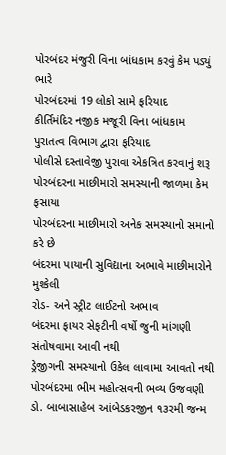પોરબંદર મંજુરી વિના બાંધકામ કરવું કેમ પડ્યું ભારે
પોરબંદરમાં 19 લોકો સામે ફરિયાદ
કીર્તિમંદિર નજીક મજૂરી વિના બાંધકામ
પુરાતત્વ વિભાગ દ્વારા ફરિયાદ
પોલીસે દસ્તાવેજી પુરાવા એકત્રિત કરવાનું શરૂ
પોરબંદરના માછીમારો સમસ્યાની જાળમા કેમ ફસાયા
પોરબંદરના માછીમારો અનેક સમસ્યાનો સમાનો કરે છે
બંદરમા પાયાની સુવિદ્યાના અભાવે માછીમારોને મુશ્કેલી
રોડ- અને સ્ટ્રીટ લાઈટનો અભાવ
બંદરમા ફાયર સેફટીની વર્ષો જુની માંગણી સંતોષવામા આવી નથી
ડ્રેજીગની સમસ્યાનો ઉકેલ લાવામા આવતો નથી
પોરબંદરમા ભીમ મહોત્સવની ભવ્ય ઉજવણી
ડો. બાબાસાહેબ આંબેડકરજીન ૧૩રમી જન્મ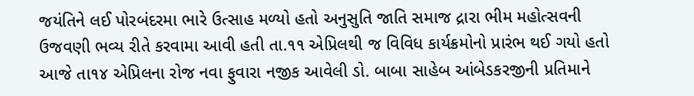જયંતિને લઈ પોરબંદરમા ભારે ઉત્સાહ મળ્યો હતો અનુસુતિ જાતિ સમાજ દ્રારા ભીમ મહોત્સવની ઉજવણી ભવ્ય રીતે કરવામા આવી હતી તા.૧૧ એપ્રિલથી જ વિવિધ કાર્યક્રમોનો પ્રારંભ થઈ ગયો હતો આજે તા૧૪ એપ્રિલના રોજ નવા ફુવારા નજીક આવેલી ડો. બાબા સાહેબ આંબેડકરજીની પ્રતિમાને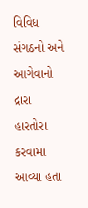વિવિધ સંગઠનો અને આગેવાનો દ્રારા હારતોરા કરવામા આવ્યા હતા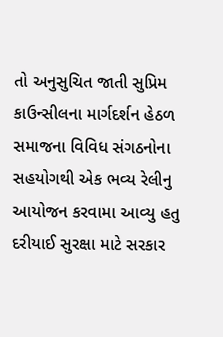તો અનુસુચિત જાતી સુપ્રિમ કાઉન્સીલના માર્ગદર્શન હેઠળ સમાજના વિવિધ સંગઠનોના સહયોગથી એક ભવ્ય રેલીનુ આયોજન કરવામા આવ્યુ હતુ
દરીયાઈ સુરક્ષા માટે સરકાર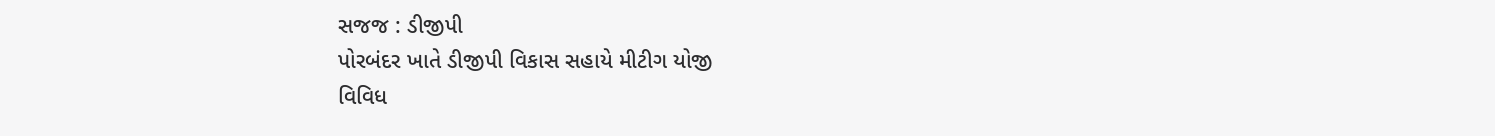સજજ : ડીજીપી
પોરબંદર ખાતે ડીજીપી વિકાસ સહાયે મીટીગ યોજી
વિવિધ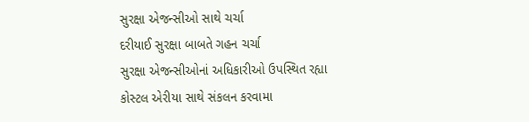સુરક્ષા એજન્સીઓ સાથે ચર્ચા
દરીયાઈ સુરક્ષા બાબતે ગહન ચર્ચા
સુરક્ષા એજન્સીઓનાં અધિકારીઓ ઉપસ્થિત રહ્યા
કોસ્ટલ એરીયા સાથે સંકલન કરવામા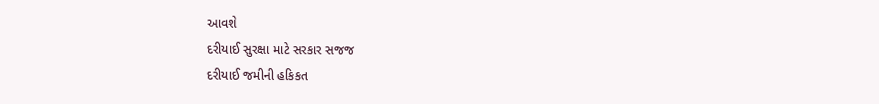આવશે
દરીયાઈ સુરક્ષા માટે સરકાર સજજ
દરીયાઈ જમીની હકિકત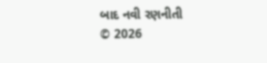બાદ નવી રણનીતી
© 2026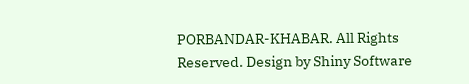PORBANDAR-KHABAR. All Rights Reserved. Design by Shiny Software